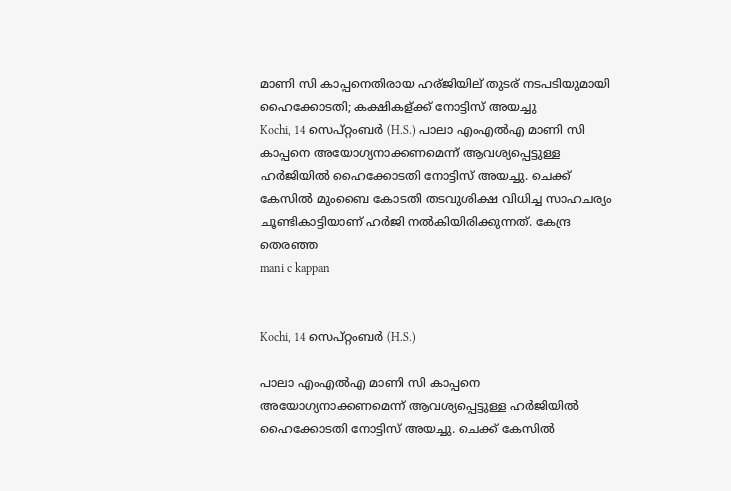മാണി സി കാപ്പനെതിരായ ഹര്ജിയില് തുടര് നടപടിയുമായി ഹൈക്കോടതി; കക്ഷികള്ക്ക് നോട്ടിസ് അയച്ചു
Kochi, 14 സെപ്റ്റംബര്‍ (H.S.) പാലാ എംഎല്‍എ മാണി സി കാപ്പനെ അയോഗ്യനാക്കണമെന്ന് ആവശ്യപ്പെട്ടുള്ള ഹര്‍ജിയില്‍ ഹൈക്കോടതി നോട്ടിസ് അയച്ചു. ചെക്ക് കേസില്‍ മുംബൈ കോടതി തടവുശിക്ഷ വിധിച്ച സാഹചര്യം ചൂണ്ടികാട്ടിയാണ് ഹര്‍ജി നല്‍കിയിരിക്കുന്നത്. കേന്ദ്ര തെരഞ്ഞ
mani c kappan


Kochi, 14 സെപ്റ്റംബര്‍ (H.S.)

പാലാ എംഎല്‍എ മാണി സി കാപ്പനെ അയോഗ്യനാക്കണമെന്ന് ആവശ്യപ്പെട്ടുള്ള ഹര്‍ജിയില്‍ ഹൈക്കോടതി നോട്ടിസ് അയച്ചു. ചെക്ക് കേസില്‍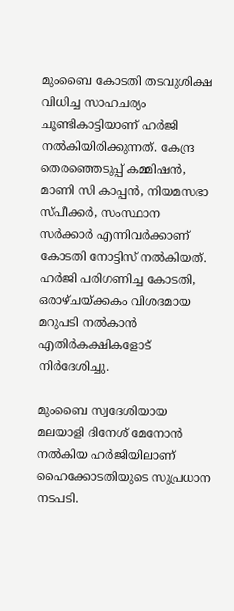മുംബൈ കോടതി തടവുശിക്ഷ വിധിച്ച സാഹചര്യം ചൂണ്ടികാട്ടിയാണ് ഹര്‍ജി നല്‍കിയിരിക്കുന്നത്. കേന്ദ്ര തെരഞ്ഞെടുപ്പ് കമ്മിഷന്‍, മാണി സി കാപ്പന്‍, നിയമസഭാ സ്പീക്കര്‍, സംസ്ഥാന സര്‍ക്കാര്‍ എന്നിവര്‍ക്കാണ് കോടതി നോട്ടിസ് നല്‍കിയത്. ഹര്‍ജി പരിഗണിച്ച കോടതി, ഒരാഴ്ചയ്ക്കകം വിശദമായ മറുപടി നല്‍കാന്‍ എതിര്‍കക്ഷികളോട് നിര്‍ദേശിച്ചു.

മുംബൈ സ്വദേശിയായ മലയാളി ദിനേശ് മേനോന്‍ നല്‍കിയ ഹര്‍ജിയിലാണ് ഹൈക്കോടതിയുടെ സുപ്രധാന നടപടി.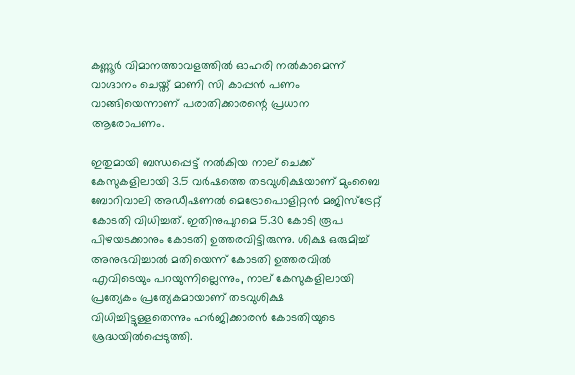കണ്ണൂര്‍ വിമാനത്താവളത്തില്‍ ഓഹരി നല്‍കാമെന്ന് വാഗ്ദാനം ചെയ്ത് മാണി സി കാപ്പന്‍ പണം വാങ്ങിയെന്നാണ് പരാതിക്കാരന്റെ പ്രധാന ആരോപണം.

ഇതുമായി ബന്ധപ്പെട്ട് നല്‍കിയ നാല് ചെക്ക് കേസുകളിലായി 3.5 വര്‍ഷത്തെ തടവുശിക്ഷയാണ് മുംബൈ ബോറിവാലി അഡീഷണല്‍ മെട്രോപൊളിറ്റന്‍ മജിസ്‌ട്രേറ്റ് കോടതി വിധിച്ചത്. ഇതിനുപുറമെ 5.30 കോടി രൂപ പിഴയടക്കാനും കോടതി ഉത്തരവിട്ടിരുന്നു. ശിക്ഷ ഒരുമിച്ച് അനുഭവിച്ചാല്‍ മതിയെന്ന് കോടതി ഉത്തരവില്‍ എവിടെയും പറയുന്നില്ലെന്നും, നാല് കേസുകളിലായി പ്രത്യേകം പ്രത്യേകമായാണ് തടവുശിക്ഷ വിധിച്ചിട്ടുള്ളതെന്നും ഹര്‍ജിക്കാരന്‍ കോടതിയുടെ ശ്രദ്ധയില്‍പ്പെടുത്തി.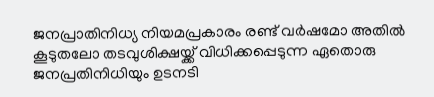ജനപ്രാതിനിധ്യ നിയമപ്രകാരം രണ്ട് വര്‍ഷമോ അതില്‍ കൂടുതലോ തടവുശിക്ഷയ്ക്ക് വിധിക്കപ്പെടുന്ന ഏതൊരു ജനപ്രതിനിധിയും ഉടനടി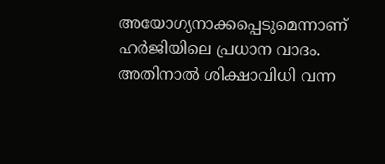അയോഗ്യനാക്കപ്പെടുമെന്നാണ് ഹര്‍ജിയിലെ പ്രധാന വാദം. അതിനാല്‍ ശിക്ഷാവിധി വന്ന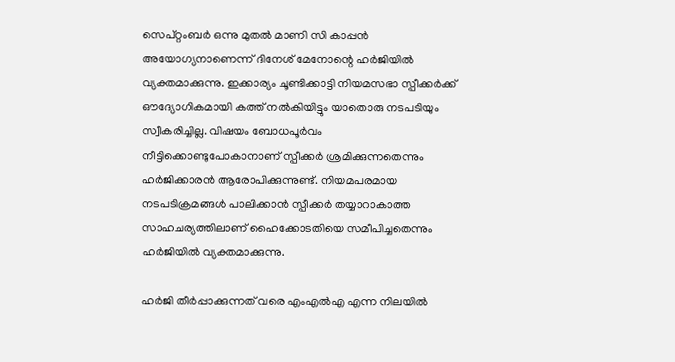സെപ്റ്റംബര്‍ ഒന്നു മുതല്‍ മാണി സി കാപ്പന്‍ അയോഗ്യനാണെന്ന് ദിനേശ് മേനോന്റെ ഹര്‍ജിയില്‍ വ്യക്തമാക്കുന്നു. ഇക്കാര്യം ചൂണ്ടിക്കാട്ടി നിയമസഭാ സ്പീക്കര്‍ക്ക് ഔദ്യോഗികമായി കത്ത് നല്‍കിയിട്ടും യാതൊരു നടപടിയും സ്വീകരിച്ചില്ല. വിഷയം ബോധപൂര്‍വം നീട്ടിക്കൊണ്ടുപോകാനാണ് സ്പീക്കര്‍ ശ്രമിക്കുന്നതെന്നും ഹര്‍ജിക്കാരന്‍ ആരോപിക്കുന്നുണ്ട്. നിയമപരമായ നടപടിക്രമങ്ങള്‍ പാലിക്കാന്‍ സ്പീക്കര്‍ തയ്യാറാകാത്ത സാഹചര്യത്തിലാണ് ഹൈക്കോടതിയെ സമീപിച്ചതെന്നും ഹര്‍ജിയില്‍ വ്യക്തമാക്കുന്നു.

ഹര്‍ജി തീര്‍പ്പാക്കുന്നത് വരെ എംഎല്‍എ എന്ന നിലയില്‍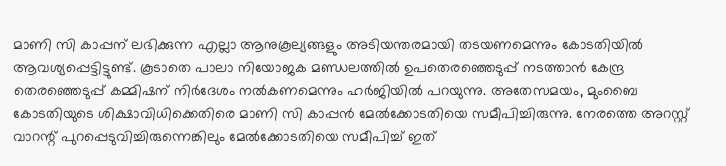മാണി സി കാപ്പന് ലഭിക്കുന്ന എല്ലാ ആനുകൂല്യങ്ങളും അടിയന്തരമായി തടയണമെന്നും കോടതിയില്‍ ആവശ്യപ്പെട്ടിട്ടുണ്ട്. കൂടാതെ പാലാ നിയോജക മണ്ഡലത്തില്‍ ഉപതെരഞ്ഞെടുപ്പ് നടത്താന്‍ കേന്ദ്ര തെരഞ്ഞെടുപ്പ് കമ്മിഷന് നിര്‍ദേശം നല്‍കണമെന്നും ഹര്‍ജിയില്‍ പറയുന്നു. അതേസമയം, മുംബൈ കോടതിയുടെ ശിക്ഷാവിധിക്കെതിരെ മാണി സി കാപ്പന്‍ മേല്‍ക്കോടതിയെ സമീപിച്ചിരുന്നു. നേരത്തെ അറസ്റ്റ് വാറന്റ് പുറപ്പെടുവിച്ചിരുന്നെങ്കിലും മേല്‍ക്കോടതിയെ സമീപിച്ച് ഇത്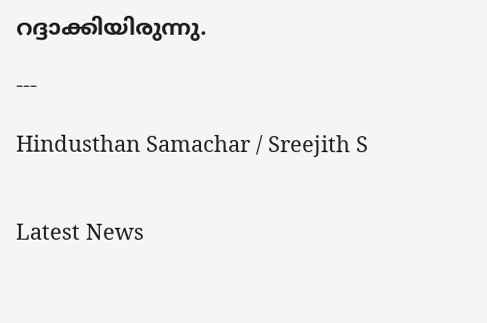റദ്ദാക്കിയിരുന്നു.

---

Hindusthan Samachar / Sreejith S


Latest News